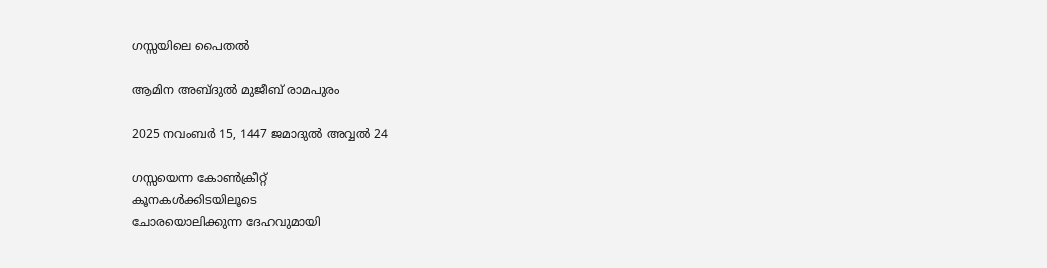ഗസ്സയിലെ പൈതൽ

ആമിന അബ്ദുൽ മുജീബ് രാമപുരം

2025 നവംബർ 15, 1447 ജമാദുൽ അവ്വൽ 24

ഗസ്സയെന്ന കോൺക്രീറ്റ്
കൂനകൾക്കിടയിലൂടെ
ചോരയൊലിക്കുന്ന ദേഹവുമായി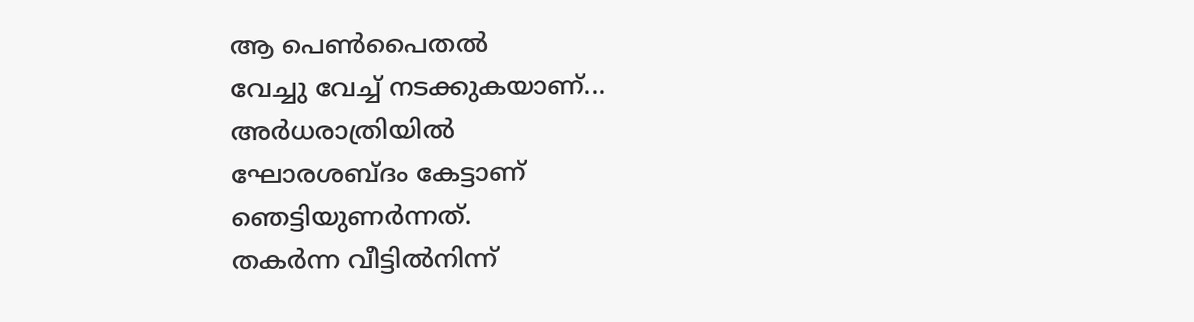ആ പെൺപൈതൽ
വേച്ചു വേച്ച് നടക്കുകയാണ്...
അർധരാത്രിയിൽ
ഘോരശബ്ദം കേട്ടാണ്
ഞെട്ടിയുണർന്നത്.
തകർന്ന വീട്ടിൽനിന്ന്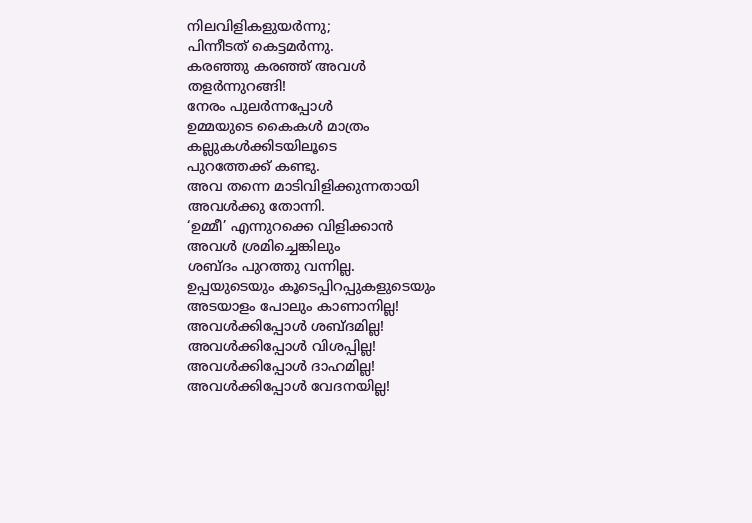നിലവിളികളുയർന്നു;
പിന്നീടത് കെട്ടമർന്നു.
കരഞ്ഞു കരഞ്ഞ് അവൾ
തളർന്നുറങ്ങി!
നേരം പുലർന്നപ്പോൾ
ഉമ്മയുടെ കൈകൾ മാത്രം
കല്ലുകൾക്കിടയിലൂടെ
പുറത്തേക്ക് കണ്ടു.
അവ തന്നെ മാടിവിളിക്കുന്നതായി
അവൾക്കു തോന്നി.
‘ഉമ്മീ’ എന്നുറക്കെ വിളിക്കാൻ
അവൾ ശ്രമിച്ചെങ്കിലും
ശബ്ദം പുറത്തു വന്നില്ല.
ഉപ്പയുടെയും കൂടെപ്പിറപ്പുകളുടെയും
അടയാളം പോലും കാണാനില്ല!
അവൾക്കിപ്പോൾ ശബ്ദമില്ല!
അവൾക്കിപ്പോൾ വിശപ്പില്ല!
അവൾക്കിപ്പോൾ ദാഹമില്ല!
അവൾക്കിപ്പോൾ വേദനയില്ല!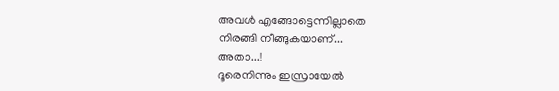അവൾ എങ്ങോട്ടെന്നില്ലാതെ
നിരങ്ങി നീങ്ങുകയാണ്...
അതാ...!
ദൂരെനിന്നും ഇസ്രായേൽ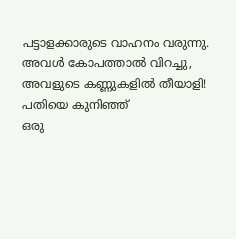പട്ടാളക്കാരുടെ വാഹനം വരുന്നു.
അവൾ കോപത്താൽ വിറച്ചു,
അവളുടെ കണ്ണുകളിൽ തീയാളി!
പതിയെ കുനിഞ്ഞ്
ഒരു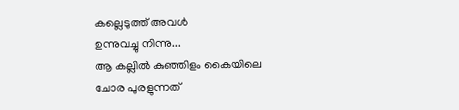കല്ലെടുത്ത് അവൾ
ഉന്നുവച്ചു നിന്നു...
ആ കല്ലിൽ കുഞ്ഞിളം കൈയിലെ
ചോര പുരളുന്നത്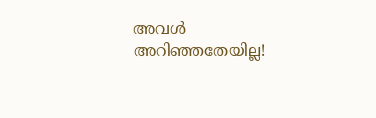അവൾ അറിഞ്ഞതേയില്ല!